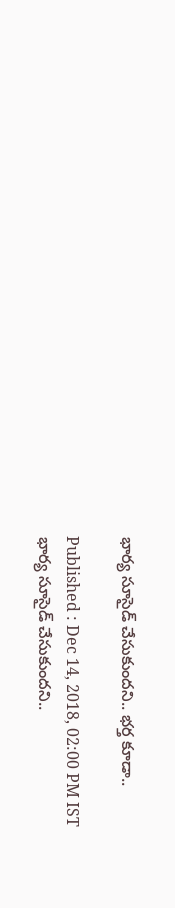భార్య సూసైడ్ చేసుకుందని.. భర్త కూడా..

Published : Dec 14, 2018, 02:00 PM IST
భార్య సూసైడ్ చేసుకుందని..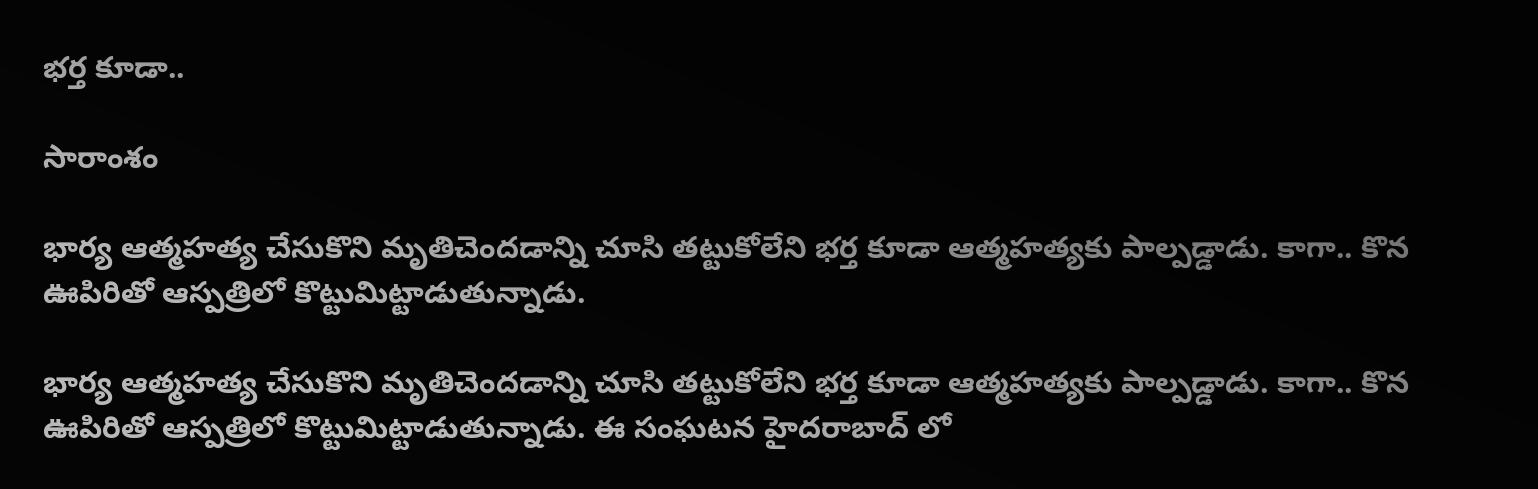భర్త కూడా..

సారాంశం

భార్య ఆత్మహత్య చేసుకొని మృతిచెందడాన్ని చూసి తట్టుకోలేని భర్త కూడా ఆత్మహత్యకు పాల్పడ్డాడు. కాగా.. కొన ఊపిరితో ఆస్పత్రిలో కొట్టుమిట్టాడుతున్నాడు.

భార్య ఆత్మహత్య చేసుకొని మృతిచెందడాన్ని చూసి తట్టుకోలేని భర్త కూడా ఆత్మహత్యకు పాల్పడ్డాడు. కాగా.. కొన ఊపిరితో ఆస్పత్రిలో కొట్టుమిట్టాడుతున్నాడు. ఈ సంఘటన హైదరాబాద్ లో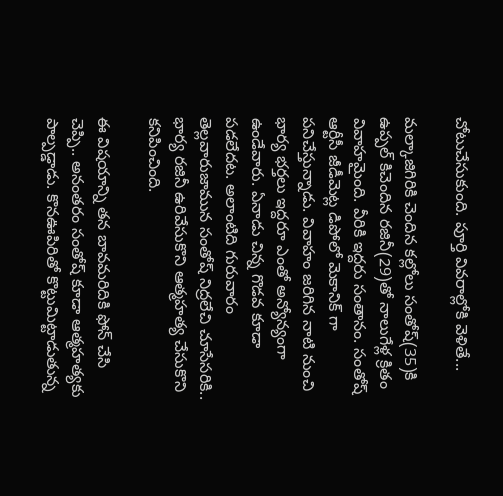చోటుచేసుకుంది. పూర్తి వివరాల్లోకి వెళితే...

మల్కాజిగిరికి చెందిన కల్లోలు సంతోష్(35)కి ఉప్పల్ కిచెందిన రజినీ(29)తో నాలుగేళ్ల క్రితం వివాహమైంది. వీరికి ఇద్దరు సంతానం. సంతోష్ ఆర్టీసీ జీడీమెట్ల డిపోలో మెకానిక్ గా పనిచేస్తున్నాడు. వివాహం జరిగిన నాటి నుంచి భార్య భర్తలు ఇద్దరూ ఎంతో అన్యోన్యంగా ఉండేవారు. ఏనాడు చిన్న గొడవ కూడా పడలేదట. అలాంటిది గురువారం తెల్లవారుజామున సంతోష్ నిద్రలేచి చూసేసరికి.. భార్య రజినీ ఉరివేసుకొని ఆత్మహత్య చేసుకొని కనిపించింది.

ఈ విషయాన్ని తన బావమరిదికి ఫోన్ చేసి చెప్పి.. అనంతరం సంతోష్ కూడా ఆత్మహత్యకు పాల్పడ్డాడు. కొనఊపిరితో కొట్టుమిట్టాడుతున్న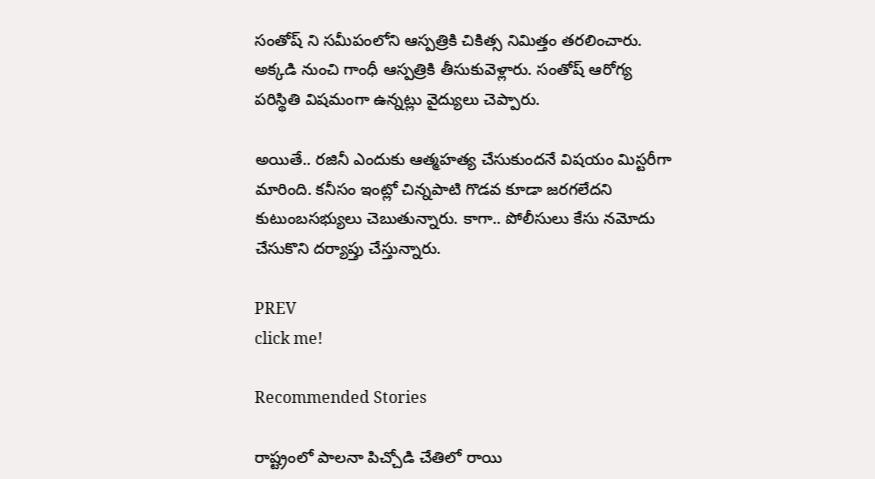సంతోష్ ని సమీపంలోని ఆస్పత్రికి చికిత్స నిమిత్తం తరలించారు. అక్కడి నుంచి గాంధీ ఆస్పత్రికి తీసుకువెళ్లారు. సంతోష్ ఆరోగ్య పరిస్థితి విషమంగా ఉన్నట్లు వైద్యులు చెప్పారు.

అయితే.. రజినీ ఎందుకు ఆత్మహత్య చేసుకుందనే విషయం మిస్టరీగా మారింది. కనీసం ఇంట్లో చిన్నపాటి గొడవ కూడా జరగలేదని కుటుంబసభ్యులు చెబుతున్నారు. కాగా.. పోలీసులు కేసు నమోదు చేసుకొని దర్యాప్తు చేస్తున్నారు.

PREV
click me!

Recommended Stories

రాష్ట్రంలో పాలనా పిచ్చోడి చేతిలో రాయి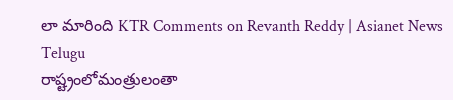లా మారింది KTR Comments on Revanth Reddy | Asianet News Telugu
రాష్ట్రంలోమంత్రులంతా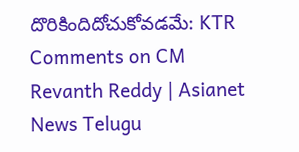దొరికిందిదోచుకోవడమే: KTR Comments on CM Revanth Reddy | Asianet News Telugu